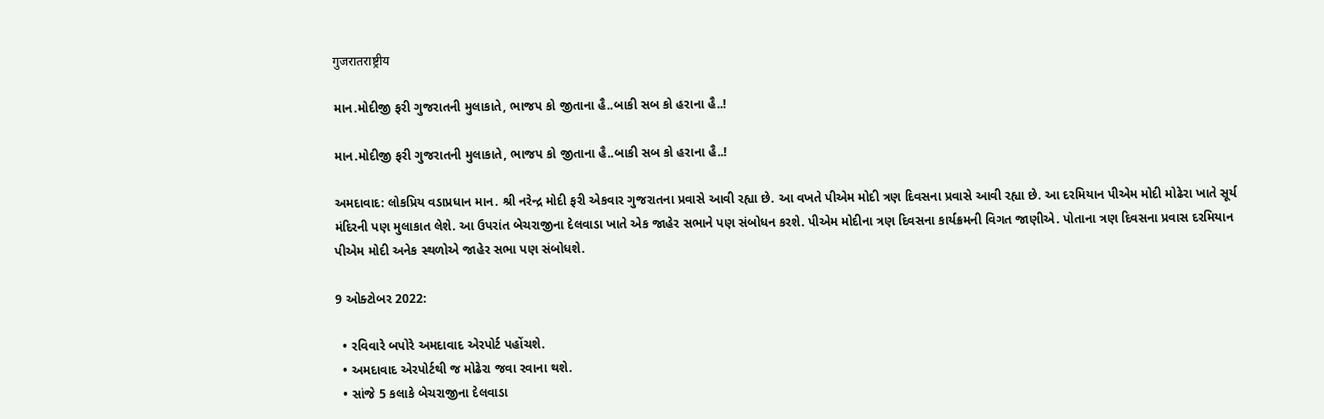गुजरातराष्ट्रीय

માન.મોદીજી ફરી ગુજરાતની મુલાકાતે, ભાજપ કો જીતાના હૈ..બાકી સબ કો હરાના હૈ..!

માન.મોદીજી ફરી ગુજરાતની મુલાકાતે, ભાજપ કો જીતાના હૈ..બાકી સબ કો હરાના હૈ..!

અમદાવાદ: લોકપ્રિય વડાપ્રધાન માન. શ્રી નરેન્દ્ર મોદી ફરી એકવાર ગુજરાતના પ્રવાસે આવી રહ્યા છે. આ વખતે પીએમ મોદી ત્રણ દિવસના પ્રવાસે આવી રહ્યા છે. આ દરમિયાન પીએમ મોદી મોઢેરા ખાતે સૂર્ય મંદિરની પણ મુલાકાત લેશે. આ ઉપરાંત બેચરાજીના દેલવાડા ખાતે એક જાહેર સભાને પણ સંબોધન કરશે. પીએમ મોદીના ત્રણ દિવસના કાર્યક્રમની વિગત જાણીએ. પોતાના ત્રણ દિવસના પ્રવાસ દરમિયાન પીએમ મોદી અનેક સ્થળોએ જાહેર સભા પણ સંબોધશે.

9 ઓક્ટોબર 2022:

  • રવિવારે બપોરે અમદાવાદ એરપોર્ટ પહોંચશે.
  • અમદાવાદ એરપોર્ટથી જ મોઢેરા જવા રવાના થશે.
  • સાંજે 5 કલાકે બેચરાજીના દેલવાડા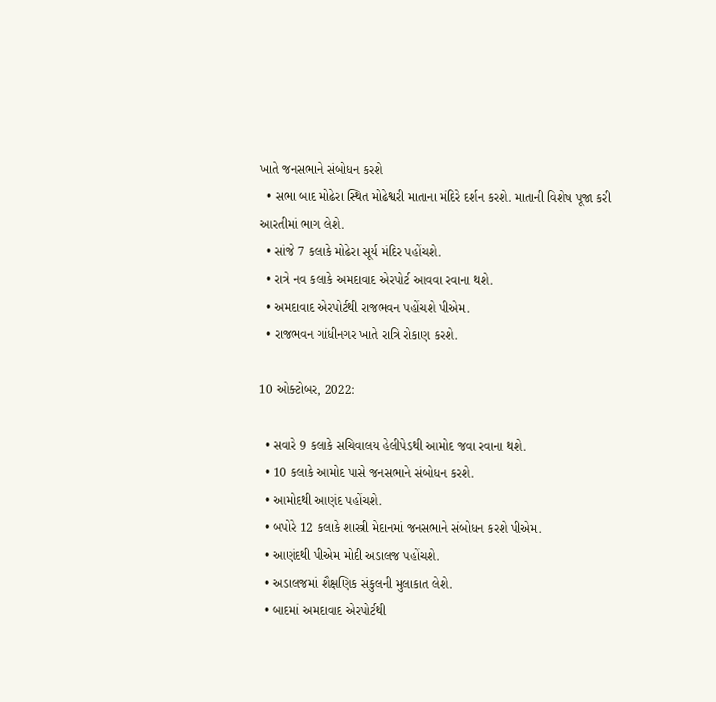ખાતે જનસભાને સંબોધન કરશે
  • સભા બાદ મોઢેરા સ્થિત મોઢેશ્વરી માતાના મંદિરે દર્શન કરશે. માતાની વિશેષ પૂજા કરી આરતીમાં ભાગ લેશે.
  • સાંજે 7 કલાકે મોઢેરા સૂર્ય મંદિર પહોંચશે.
  • રાત્રે નવ કલાકે અમદાવાદ એરપોર્ટ આવવા રવાના થશે.
  • અમદાવાદ એરપોર્ટથી રાજભવન પહોંચશે પીએમ.
  • રાજભવન ગાંધીનગર ખાતે રાત્રિ રોકાણ કરશે.

10 ઓક્ટોબર, 2022:

  • સવારે 9 કલાકે સચિવાલય હેલીપેડથી આમોદ જવા રવાના થશે.
  • 10 કલાકે આમોદ પાસે જનસભાને સંબોધન કરશે.
  • આમોદથી આણંદ પહોંચશે.
  • બપોરે 12 કલાકે શાસ્ત્રી મેદાનમાં જનસભાને સંબોધન કરશે પીએમ.
  • આણંદથી પીએમ મોદી અડાલજ પહોંચશે.
  • અડાલજમાં શૈક્ષણિક સંકુલની મુલાકાત લેશે.
  • બાદમાં અમદાવાદ એરપોર્ટથી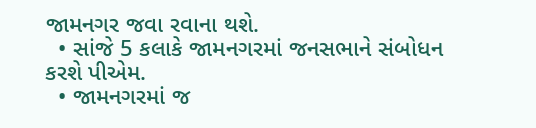જામનગર જવા રવાના થશે.
  • સાંજે 5 કલાકે જામનગરમાં જનસભાને સંબોધન કરશે પીએમ.
  • જામનગરમાં જ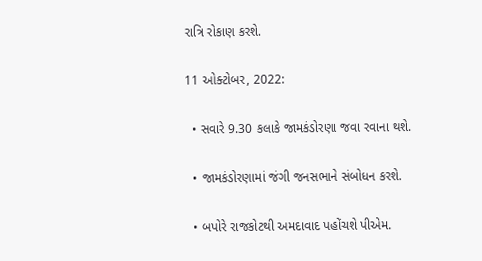રાત્રિ રોકાણ કરશે.

11 ઓક્ટોબર, 2022:

  • સવારે 9.30 કલાકે જામકંડોરણા જવા રવાના થશે.

  • જામકંડોરણામાં જંગી જનસભાને સંબોધન કરશે.

  • બપોરે રાજકોટથી અમદાવાદ પહોંચશે પીએમ.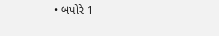• બપોરે 1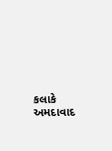કલાકે અમદાવાદ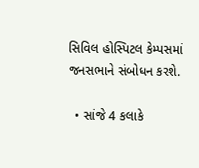સિવિલ હોસ્પિટલ કેમ્પસમાં જનસભાને સંબોધન કરશે.

  • સાંજે 4 કલાકે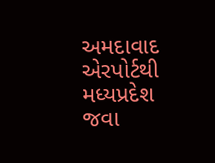અમદાવાદ એરપોર્ટથી મધ્યપ્રદેશ જવા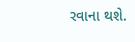રવાના થશે.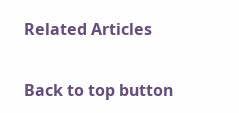Related Articles

Back to top button